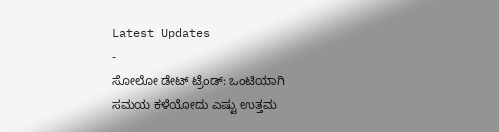Latest Updates
-
ಸೋಲೋ ಡೇಟ್ ಟ್ರೆಂಡ್: ಒಂಟಿಯಾಗಿ ಸಮಯ ಕಳೆಯೋದು ಎಷ್ಟು ಉತ್ತಮ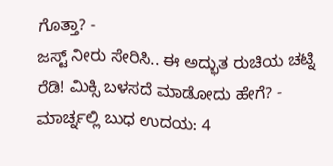ಗೊತ್ತಾ? -
ಜಸ್ಟ್ ನೀರು ಸೇರಿಸಿ.. ಈ ಅದ್ಭುತ ರುಚಿಯ ಚಟ್ನಿ ರೆಡಿ! ಮಿಕ್ಸಿ ಬಳಸದೆ ಮಾಡೋದು ಹೇಗೆ? -
ಮಾರ್ಚ್ನಲ್ಲಿ ಬುಧ ಉದಯ: 4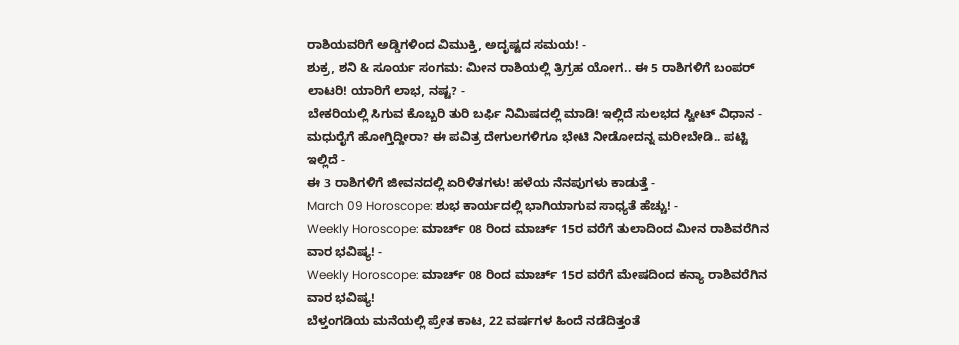ರಾಶಿಯವರಿಗೆ ಅಡ್ಡಿಗಳಿಂದ ವಿಮುಕ್ತಿ, ಅದೃಷ್ಟದ ಸಮಯ! -
ಶುಕ್ರ, ಶನಿ & ಸೂರ್ಯ ಸಂಗಮ: ಮೀನ ರಾಶಿಯಲ್ಲಿ ತ್ರಿಗ್ರಹ ಯೋಗ.. ಈ 5 ರಾಶಿಗಳಿಗೆ ಬಂಪರ್ ಲಾಟರಿ! ಯಾರಿಗೆ ಲಾಭ, ನಷ್ಟ? -
ಬೇಕರಿಯಲ್ಲಿ ಸಿಗುವ ಕೊಬ್ಬರಿ ತುರಿ ಬರ್ಫಿ ನಿಮಿಷದಲ್ಲಿ ಮಾಡಿ! ಇಲ್ಲಿದೆ ಸುಲಭದ ಸ್ವೀಟ್ ವಿಧಾನ -
ಮಧುರೈಗೆ ಹೋಗ್ತಿದ್ದೀರಾ? ಈ ಪವಿತ್ರ ದೇಗುಲಗಳಿಗೂ ಭೇಟಿ ನೀಡೋದನ್ನ ಮರೀಬೇಡಿ.. ಪಟ್ಟಿ ಇಲ್ಲಿದೆ -
ಈ 3 ರಾಶಿಗಳಿಗೆ ಜೀವನದಲ್ಲಿ ಏರಿಳಿತಗಳು! ಹಳೆಯ ನೆನಪುಗಳು ಕಾಡುತ್ತೆ -
March 09 Horoscope: ಶುಭ ಕಾರ್ಯದಲ್ಲಿ ಭಾಗಿಯಾಗುವ ಸಾಧ್ಯತೆ ಹೆಚ್ಚು! -
Weekly Horoscope: ಮಾರ್ಚ್ 08 ರಿಂದ ಮಾರ್ಚ್ 15ರ ವರೆಗೆ ತುಲಾದಿಂದ ಮೀನ ರಾಶಿವರೆಗಿನ ವಾರ ಭವಿಷ್ಯ! -
Weekly Horoscope: ಮಾರ್ಚ್ 08 ರಿಂದ ಮಾರ್ಚ್ 15ರ ವರೆಗೆ ಮೇಷದಿಂದ ಕನ್ಯಾ ರಾಶಿವರೆಗಿನ ವಾರ ಭವಿಷ್ಯ!
ಬೆಳ್ತಂಗಡಿಯ ಮನೆಯಲ್ಲಿ ಪ್ರೇತ ಕಾಟ, 22 ವರ್ಷಗಳ ಹಿಂದೆ ನಡೆದಿತ್ತಂತೆ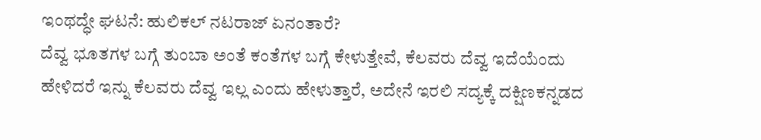ಇಂಥದ್ಧೇ ಘಟನೆ: ಹುಲಿಕಲ್ ನಟರಾಜ್ ಏನಂತಾರೆ?
ದೆವ್ವ ಭೂತಗಳ ಬಗ್ಗೆ ತುಂಬಾ ಅಂತೆ ಕಂತೆಗಳ ಬಗ್ಗೆ ಕೇಳುತ್ತೇವೆ, ಕೆಲವರು ದೆವ್ವ ಇದೆಯೆಂದು ಹೇಳಿದರೆ ಇನ್ನು ಕೆಲವರು ದೆವ್ವ ಇಲ್ಲ ಎಂದು ಹೇಳುತ್ತಾರೆ, ಅದೇನೆ ಇರಲಿ ಸದ್ಯಕ್ಕೆ ದಕ್ಷಿಣಕನ್ನಡದ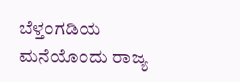ಬೆಳ್ತಂಗಡಿಯ ಮನೆಯೊಂದು ರಾಜ್ಯ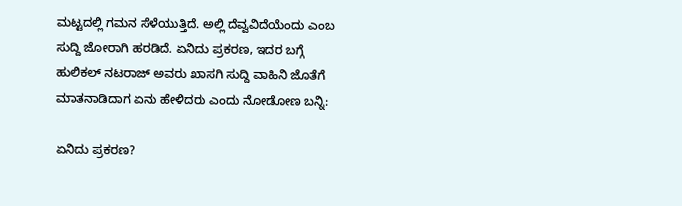ಮಟ್ಟದಲ್ಲಿ ಗಮನ ಸೆಳೆಯುತ್ತಿದೆ. ಅಲ್ಲಿ ದೆವ್ವವಿದೆಯೆಂದು ಎಂಬ ಸುದ್ದಿ ಜೋರಾಗಿ ಹರಡಿದೆ. ಏನಿದು ಪ್ರಕರಣ, ಇದರ ಬಗ್ಗೆ ಹುಲಿಕಲ್ ನಟರಾಜ್ ಅವರು ಖಾಸಗಿ ಸುದ್ದಿ ವಾಹಿನಿ ಜೊತೆಗೆ ಮಾತನಾಡಿದಾಗ ಏನು ಹೇಳಿದರು ಎಂದು ನೋಡೋಣ ಬನ್ನಿ:

ಏನಿದು ಪ್ರಕರಣ?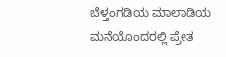ಬೆಳ್ತಂಗಡಿಯ ಮಾಲಾಡಿಯ ಮನೆಯೊಂದರಲ್ಲಿ ಪ್ರೇತ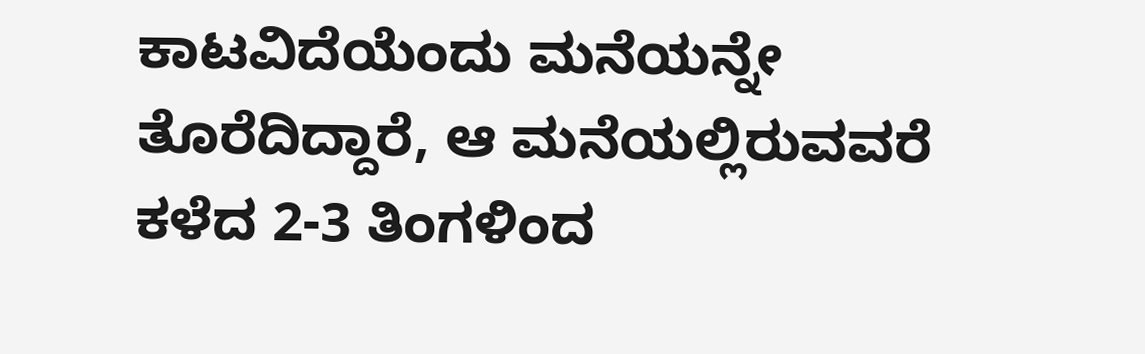ಕಾಟವಿದೆಯೆಂದು ಮನೆಯನ್ನೇ ತೊರೆದಿದ್ದಾರೆ, ಆ ಮನೆಯಲ್ಲಿರುವವರೆ ಕಳೆದ 2-3 ತಿಂಗಳಿಂದ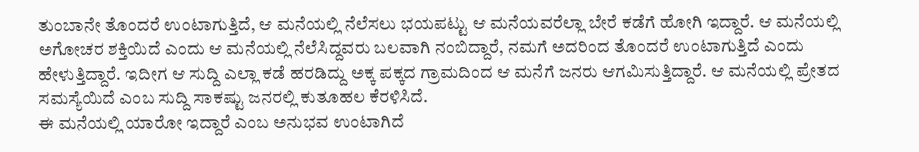ತುಂಬಾನೇ ತೊಂದರೆ ಉಂಟಾಗುತ್ತಿದೆ, ಆ ಮನೆಯಲ್ಲಿ ನೆಲೆಸಲು ಭಯಪಟ್ಟು ಆ ಮನೆಯವರೆಲ್ಲಾ ಬೇರೆ ಕಡೆಗೆ ಹೋಗಿ ಇದ್ದಾರೆ. ಆ ಮನೆಯಲ್ಲಿ ಅಗೋಚರ ಶಕ್ತಿಯಿದೆ ಎಂದು ಆ ಮನೆಯಲ್ಲಿ ನೆಲೆಸಿದ್ದವರು ಬಲವಾಗಿ ನಂಬಿದ್ದಾರೆ, ನಮಗೆ ಅದರಿಂದ ತೊಂದರೆ ಉಂಟಾಗುತ್ತಿದೆ ಎಂದು ಹೇಳುತ್ತಿದ್ದಾರೆ. ಇದೀಗ ಆ ಸುದ್ದಿ ಎಲ್ಲಾ ಕಡೆ ಹರಡಿದ್ದು ಅಕ್ಕ ಪಕ್ಕದ ಗ್ರಾಮದಿಂದ ಆ ಮನೆಗೆ ಜನರು ಆಗಮಿಸುತ್ತಿದ್ದಾರೆ. ಆ ಮನೆಯಲ್ಲಿ ಪ್ರೇತದ ಸಮಸ್ಯೆಯಿದೆ ಎಂಬ ಸುದ್ದಿ ಸಾಕಷ್ಟು ಜನರಲ್ಲಿ ಕುತೂಹಲ ಕೆರಳಿಸಿದೆ.
ಈ ಮನೆಯಲ್ಲಿ ಯಾರೋ ಇದ್ದಾರೆ ಎಂಬ ಅನುಭವ ಉಂಟಾಗಿದೆ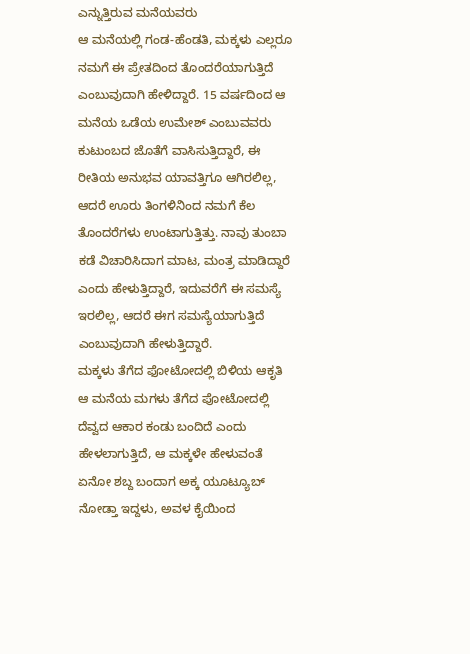ಎನ್ನುತ್ತಿರುವ ಮನೆಯವರು
ಆ ಮನೆಯಲ್ಲಿ ಗಂಡ-ಹೆಂಡತಿ, ಮಕ್ಕಳು ಎಲ್ಲರೂ ನಮಗೆ ಈ ಪ್ರೇತದಿಂದ ತೊಂದರೆಯಾಗುತ್ತಿದೆ ಎಂಬುವುದಾಗಿ ಹೇಳಿದ್ದಾರೆ. 15 ವರ್ಷದಿಂದ ಆ ಮನೆಯ ಒಡೆಯ ಉಮೇಶ್ ಎಂಬುವವರು ಕುಟುಂಬದ ಜೊತೆಗೆ ವಾಸಿಸುತ್ತಿದ್ದಾರೆ, ಈ ರೀತಿಯ ಅನುಭವ ಯಾವತ್ತಿಗೂ ಆಗಿರಲಿಲ್ಲ, ಆದರೆ ಊರು ತಿಂಗಳಿನಿಂದ ನಮಗೆ ಕೆಲ ತೊಂದರೆಗಳು ಉಂಟಾಗುತ್ತಿತ್ತು. ನಾವು ತುಂಬಾ ಕಡೆ ವಿಚಾರಿಸಿದಾಗ ಮಾಟ, ಮಂತ್ರ ಮಾಡಿದ್ದಾರೆ ಎಂದು ಹೇಳುತ್ತಿದ್ದಾರೆ, ಇದುವರೆಗೆ ಈ ಸಮಸ್ಯೆ ಇರಲಿಲ್ಲ, ಆದರೆ ಈಗ ಸಮಸ್ಯೆಯಾಗುತ್ತಿದೆ ಎಂಬುವುದಾಗಿ ಹೇಳುತ್ತಿದ್ದಾರೆ.
ಮಕ್ಕಳು ತೆಗೆದ ಫೋಟೋದಲ್ಲಿ ಬಿಳಿಯ ಆಕೃತಿ
ಆ ಮನೆಯ ಮಗಳು ತೆಗೆದ ಪೋಟೋದಲ್ಲಿ ದೆವ್ವದ ಆಕಾರ ಕಂಡು ಬಂದಿದೆ ಎಂದು ಹೇಳಲಾಗುತ್ತಿದೆ, ಆ ಮಕ್ಕಳೇ ಹೇಳುವಂತೆ ಏನೋ ಶಬ್ದ ಬಂದಾಗ ಅಕ್ಕ ಯೂಟ್ಯೂಬ್ ನೋಡ್ತಾ ಇದ್ದಳು, ಅವಳ ಕೈಯಿಂದ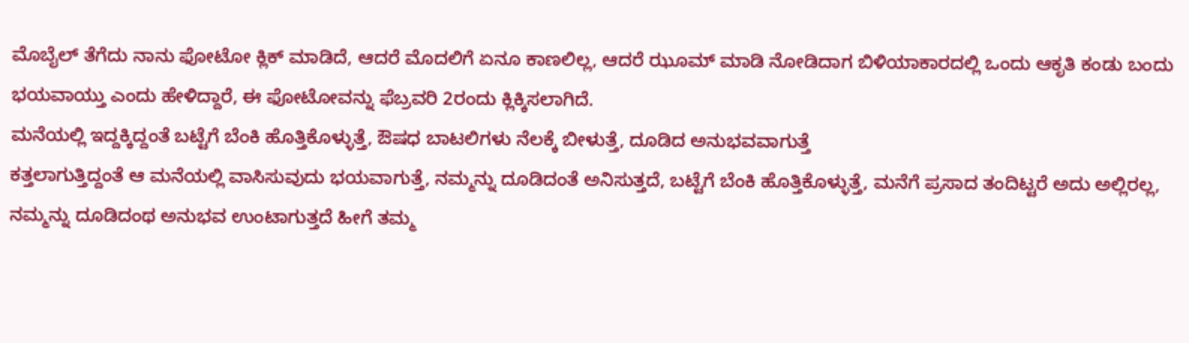ಮೊಬೈಲ್ ತೆಗೆದು ನಾನು ಫೋಟೋ ಕ್ಲಿಕ್ ಮಾಡಿದೆ, ಆದರೆ ಮೊದಲಿಗೆ ಏನೂ ಕಾಣಲಿಲ್ಲ, ಆದರೆ ಝೂಮ್ ಮಾಡಿ ನೋಡಿದಾಗ ಬಿಳಿಯಾಕಾರದಲ್ಲಿ ಒಂದು ಆಕೃತಿ ಕಂಡು ಬಂದು ಭಯವಾಯ್ತು ಎಂದು ಹೇಳಿದ್ದಾರೆ, ಈ ಫೋಟೋವನ್ನು ಫೆಬ್ರವರಿ 2ರಂದು ಕ್ಲಿಕ್ಕಿಸಲಾಗಿದೆ.
ಮನೆಯಲ್ಲಿ ಇದ್ದಕ್ಕಿದ್ದಂತೆ ಬಟ್ಟೆಗೆ ಬೆಂಕಿ ಹೊತ್ತಿಕೊಳ್ಳುತ್ತೆ, ಔಷಧ ಬಾಟಲಿಗಳು ನೆಲಕ್ಕೆ ಬೀಳುತ್ತೆ, ದೂಡಿದ ಅನುಭವವಾಗುತ್ತೆ
ಕತ್ತಲಾಗುತ್ತಿದ್ದಂತೆ ಆ ಮನೆಯಲ್ಲಿ ವಾಸಿಸುವುದು ಭಯವಾಗುತ್ತೆ, ನಮ್ಮನ್ನು ದೂಡಿದಂತೆ ಅನಿಸುತ್ತದೆ, ಬಟ್ಟೆಗೆ ಬೆಂಕಿ ಹೊತ್ತಿಕೊಳ್ಳುತ್ತೆ, ಮನೆಗೆ ಪ್ರಸಾದ ತಂದಿಟ್ಟರೆ ಅದು ಅಲ್ಲಿರಲ್ಲ, ನಮ್ಮನ್ನು ದೂಡಿದಂಥ ಅನುಭವ ಉಂಟಾಗುತ್ತದೆ ಹೀಗೆ ತಮ್ಮ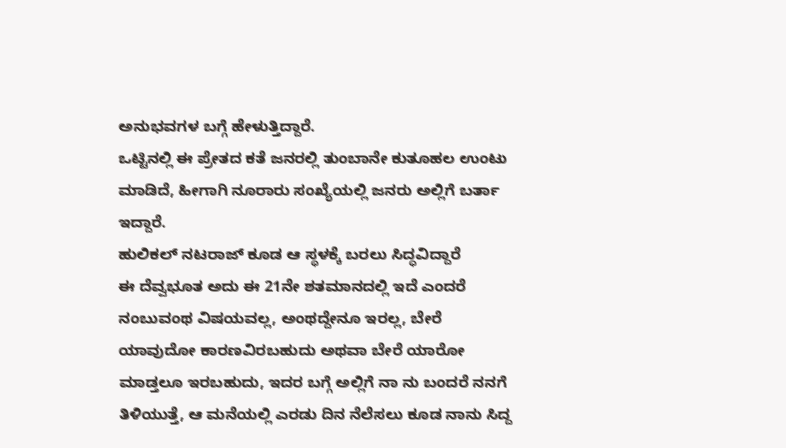ಅನುಭವಗಳ ಬಗ್ಗೆ ಹೇಳುತ್ತಿದ್ದಾರೆ.
ಒಟ್ಟಿನಲ್ಲಿ ಈ ಪ್ರೇತದ ಕತೆ ಜನರಲ್ಲಿ ತುಂಬಾನೇ ಕುತೂಹಲ ಉಂಟು ಮಾಡಿದೆ, ಹೀಗಾಗಿ ನೂರಾರು ಸಂಖ್ಯೆಯಲ್ಲಿ ಜನರು ಅಲ್ಲಿಗೆ ಬರ್ತಾ ಇದ್ದಾರೆ.
ಹುಲಿಕಲ್ ನಟರಾಜ್ ಕೂಡ ಆ ಸ್ಥಳಕ್ಕೆ ಬರಲು ಸಿದ್ಧವಿದ್ದಾರೆ
ಈ ದೆವ್ವಭೂತ ಅದು ಈ 21ನೇ ಶತಮಾನದಲ್ಲಿ ಇದೆ ಎಂದರೆ ನಂಬುವಂಥ ವಿಷಯವಲ್ಲ, ಅಂಥದ್ದೇನೂ ಇರಲ್ಲ, ಬೇರೆ ಯಾವುದೋ ಕಾರಣವಿರಬಹುದು ಅಥವಾ ಬೇರೆ ಯಾರೋ ಮಾಡ್ತಲೂ ಇರಬಹುದು, ಇದರ ಬಗ್ಗೆ ಅಲ್ಲಿಗೆ ನಾ ನು ಬಂದರೆ ನನಗೆ ತಿಳಿಯುತ್ತೆ, ಆ ಮನೆಯಲ್ಲಿ ಎರಡು ದಿನ ನೆಲೆಸಲು ಕೂಡ ನಾನು ಸಿದ್ದ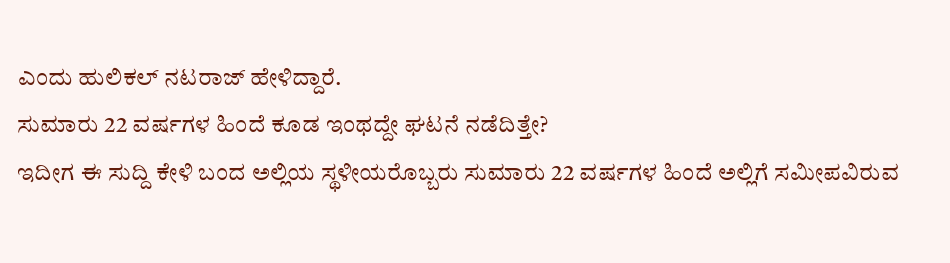ಎಂದು ಹುಲಿಕಲ್ ನಟರಾಜ್ ಹೇಳಿದ್ದಾರೆ.
ಸುಮಾರು 22 ವರ್ಷಗಳ ಹಿಂದೆ ಕೂಡ ಇಂಥದ್ದೇ ಘಟನೆ ನಡೆದಿತ್ತೇ?
ಇದೀಗ ಈ ಸುದ್ದಿ ಕೇಳಿ ಬಂದ ಅಲ್ಲಿಯ ಸ್ಥಳೀಯರೊಬ್ಬರು ಸುಮಾರು 22 ವರ್ಷಗಳ ಹಿಂದೆ ಅಲ್ಲಿಗೆ ಸಮೀಪವಿರುವ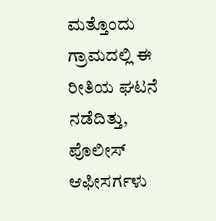ಮತ್ತೊಂದು ಗ್ರಾಮದಲ್ಲಿ ಈ ರೀತಿಯ ಘಟನೆ ನಡೆದಿತ್ತು, ಪೊಲೀಸ್ ಆಫೀಸರ್ಗಳು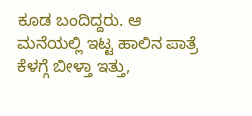ಕೂಡ ಬಂದಿದ್ದರು. ಆ ಮನೆಯಲ್ಲಿ ಇಟ್ಟ ಹಾಲಿನ ಪಾತ್ರೆ ಕೆಳಗ್ಗೆ ಬೀಳ್ತಾ ಇತ್ತು,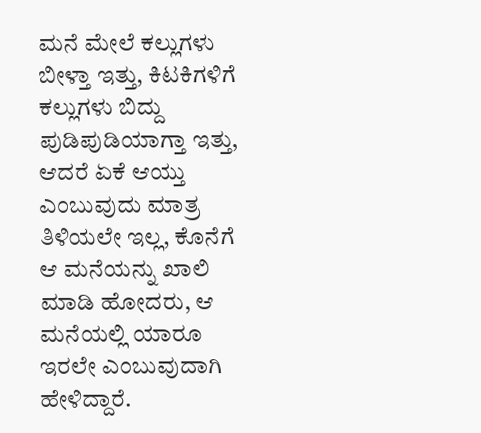ಮನೆ ಮೇಲೆ ಕಲ್ಲುಗಳು ಬೀಳ್ತಾ ಇತ್ತು, ಕಿಟಕಿಗಳಿಗೆ ಕಲ್ಲುಗಳು ಬಿದ್ದು ಪುಡಿಪುಡಿಯಾಗ್ತಾ ಇತ್ತು, ಆದರೆ ಏಕೆ ಆಯ್ತು ಎಂಬುವುದು ಮಾತ್ರ ತಿಳಿಯಲೇ ಇಲ್ಲ, ಕೊನೆಗೆ ಆ ಮನೆಯನ್ನು ಖಾಲಿ ಮಾಡಿ ಹೋದರು, ಆ ಮನೆಯಲ್ಲಿ ಯಾರೂ ಇರಲೇ ಎಂಬುವುದಾಗಿ ಹೇಳಿದ್ದಾರೆ.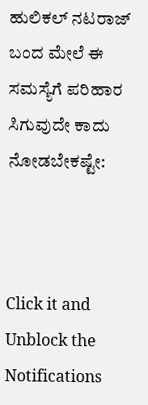ಹುಲಿಕಲ್ ನಟರಾಜ್ ಬಂದ ಮೇಲೆ ಈ ಸಮಸ್ಯೆಗೆ ಪರಿಹಾರ ಸಿಗುವುದೇ ಕಾದು ನೋಡಬೇಕಷ್ಟೇ:



Click it and Unblock the Notifications